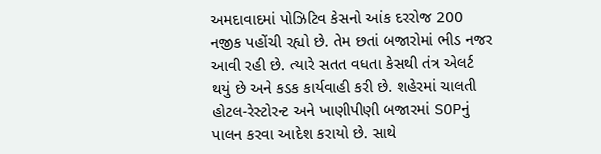અમદાવાદમાં પોઝિટિવ કેસનો આંક દરરોજ 200 નજીક પહોંચી રહ્યો છે. તેમ છતાં બજારોમાં ભીડ નજર આવી રહી છે. ત્યારે સતત વધતા કેસથી તંત્ર એલર્ટ થયું છે અને કડક કાર્યવાહી કરી છે. શહેરમાં ચાલતી હોટલ-રેસ્ટોરન્ટ અને ખાણીપીણી બજારમાં SOPનું પાલન કરવા આદેશ કરાયો છે. સાથે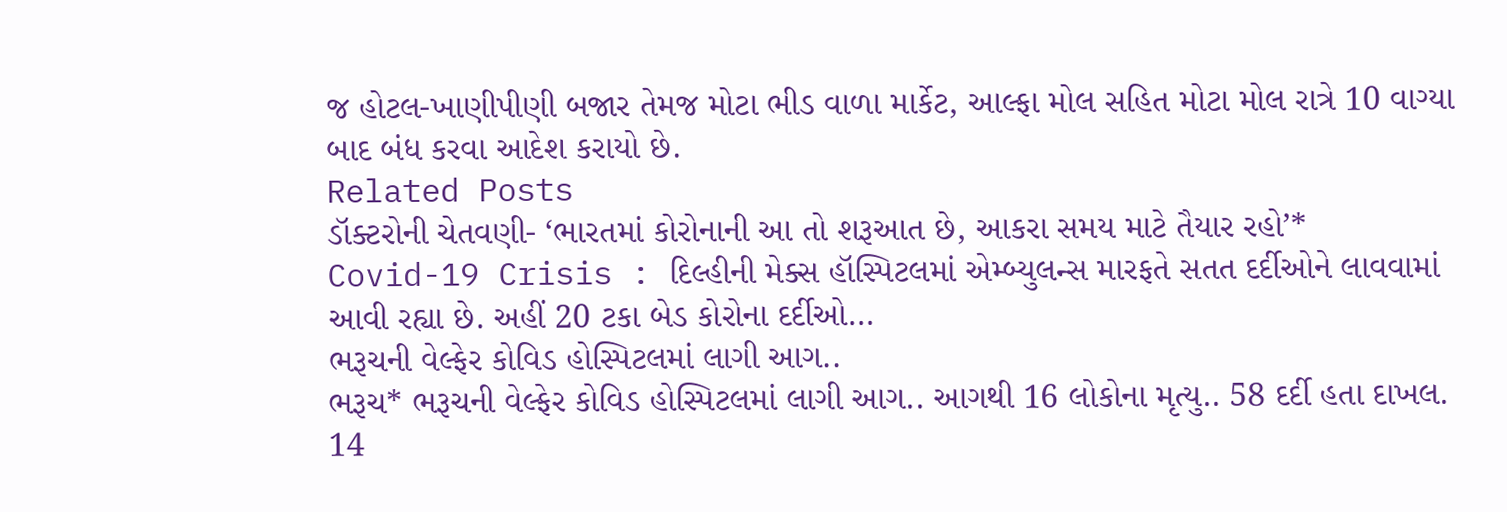જ હોટલ-ખાણીપીણી બજાર તેમજ મોટા ભીડ વાળા માર્કેટ, આલ્ફા મોલ સહિત મોટા મોલ રાત્રે 10 વાગ્યા બાદ બંધ કરવા આદેશ કરાયો છે.
Related Posts
ડૉક્ટરોની ચેતવણી- ‘ભારતમાં કોરોનાની આ તો શરૂઆત છે, આકરા સમય માટે તૈયાર રહો’*
Covid-19 Crisis : દિલ્હીની મેક્સ હૉસ્પિટલમાં એમ્બ્યુલન્સ મારફતે સતત દર્દીઓને લાવવામાં આવી રહ્યા છે. અહીં 20 ટકા બેડ કોરોના દર્દીઓ…
ભરૂચની વેલ્ફેર કોવિડ હોસ્પિટલમાં લાગી આગ..
ભરૂચ* ભરૂચની વેલ્ફેર કોવિડ હોસ્પિટલમાં લાગી આગ.. આગથી 16 લોકોના મૃત્યુ.. 58 દર્દી હતા દાખલ. 14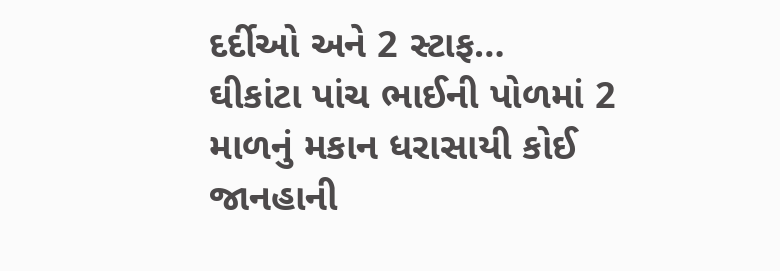દર્દીઓ અને 2 સ્ટાફ…
ઘીકાંટા પાંચ ભાઈની પોળમાં 2 માળનું મકાન ધરાસાયી કોઈ જાનહાની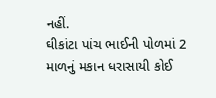નહીં.
ઘીકાંટા પાંચ ભાઈની પોળમાં 2 માળનું મકાન ધરાસાયી કોઈ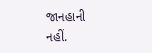જાનહાની નહીં.